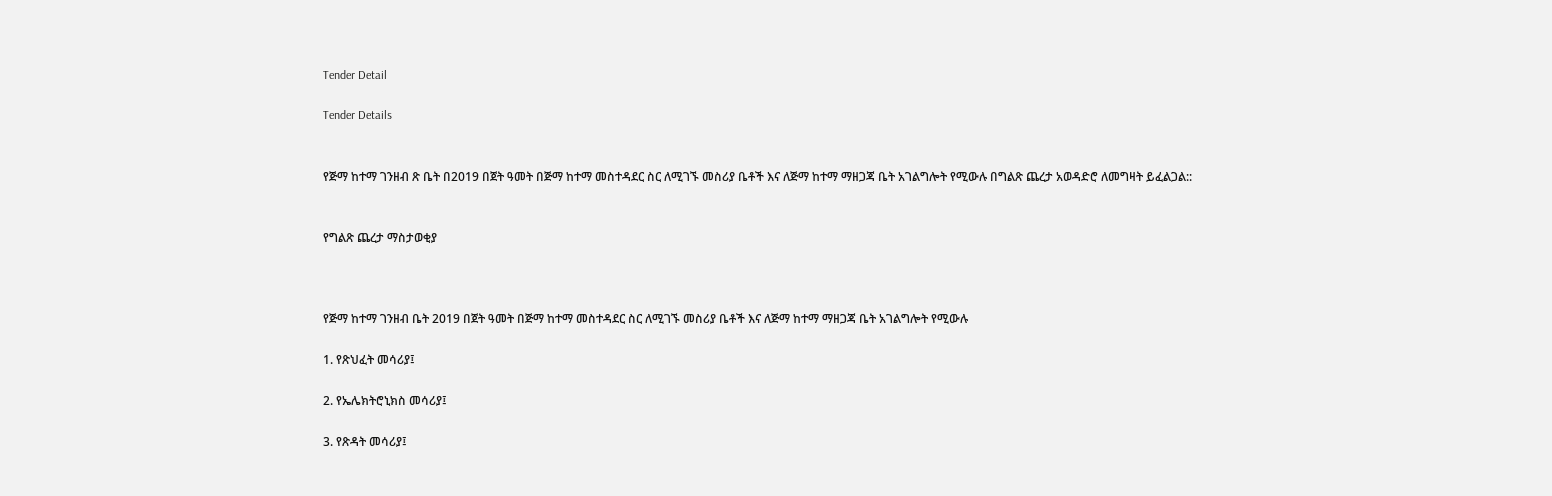Tender Detail

Tender Details


የጅማ ከተማ ገንዘብ ጽ ቤት በ2019 በጀት ዓመት በጅማ ከተማ መስተዳደር ስር ለሚገኙ መስሪያ ቤቶች እና ለጅማ ከተማ ማዘጋጃ ቤት አገልግሎት የሚውሉ በግልጽ ጨረታ አወዳድሮ ለመግዛት ይፈልጋል::


የግልጽ ጨረታ ማስታወቂያ



የጅማ ከተማ ገንዘብ ቤት 2019 በጀት ዓመት በጅማ ከተማ መስተዳደር ስር ለሚገኙ መስሪያ ቤቶች እና ለጅማ ከተማ ማዘጋጃ ቤት አገልግሎት የሚውሉ

1. የጽህፈት መሳሪያ፤

2. የኤሌክትሮኒክስ መሳሪያ፤

3. የጽዳት መሳሪያ፤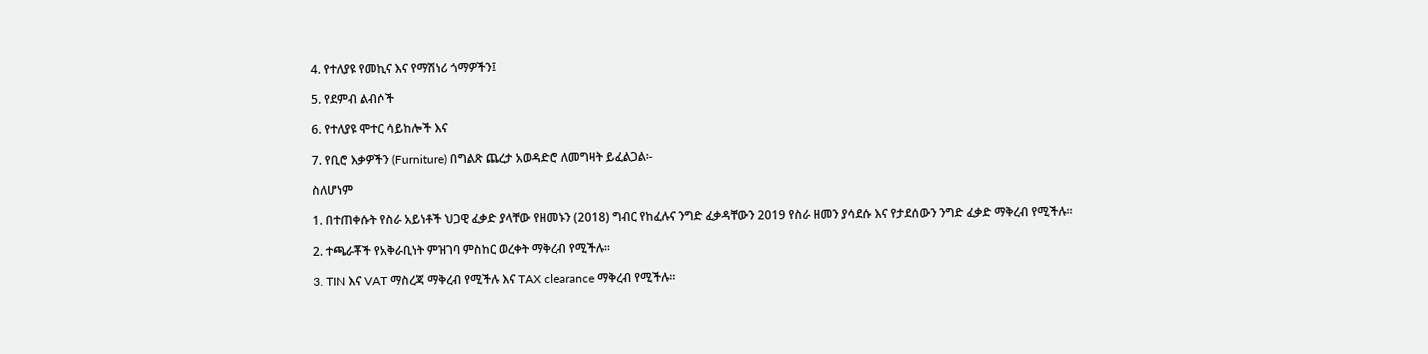4. የተለያዩ የመኪና እና የማሽነሪ ጎማዎችን፤

5. የደምብ ልብሶች

6. የተለያዩ ሞተር ሳይከሎች እና

7. የቢሮ እቃዎችን (Furniture) በግልጽ ጨረታ አወዳድሮ ለመግዛት ይፈልጋል፡-

ስለሆነም

1. በተጠቀሱት የስራ አይነቶች ህጋዊ ፈቃድ ያላቸው የዘመኑን (2018) ግብር የከፈሉና ንግድ ፈቃዳቸውን 2019 የስራ ዘመን ያሳደሱ እና የታደሰውን ንግድ ፈቃድ ማቅረብ የሚችሉ፡፡

2. ተጫራቾች የአቅራቢነት ምዝገባ ምስከር ወረቀት ማቅረብ የሚችሉ፡፡

3. TIN እና VAT ማስረጃ ማቅረብ የሚችሉ እና TAX clearance ማቅረብ የሚችሉ፡፡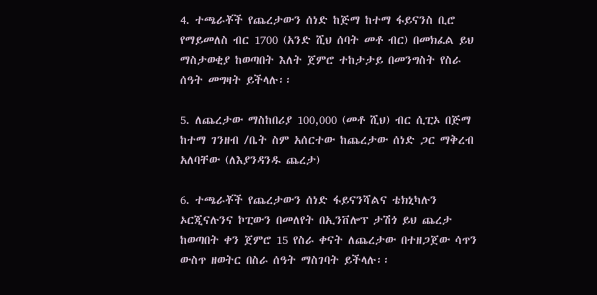4. ተጫራቾች የጨረታውን ሰነድ ከጅማ ከተማ ፋይናንስ ቢሮ የማይመለስ ብር 1700 (አንድ ሺህ ሰባት መቶ ብር) በመክፈል ይህ ማስታወቂያ ከወጣበት እለት ጀምሮ ተከታታይ በመንግስት የስራ ሰዓት መግዛት ይችላሉ፡፡

5. ለጨረታው ማስከበሪያ 100,000 (መቶ ሺህ) ብር ሲፒኦ በጅማ ከተማ ገንዘብ /ቤት ስም አሰርተው ከጨረታው ሰነድ ጋር ማቅረብ አለባቸው (ለእያንዳንዱ ጨረታ)

6. ተጫራቾች የጨረታውን ሰነድ ፋይናንሻልና ቴክኒካሉን ኦርጂናሉንና ኮፒውን በመለየት በኢንቨሎፕ ታሽጎ ይህ ጨረታ ከወጣበት ቀን ጀምሮ 15 የስራ ቀናት ለጨረታው በተዘጋጀው ሳጥን ውስጥ ዘወትር በስራ ሰዓት ማስገባት ይችላሉ፡፡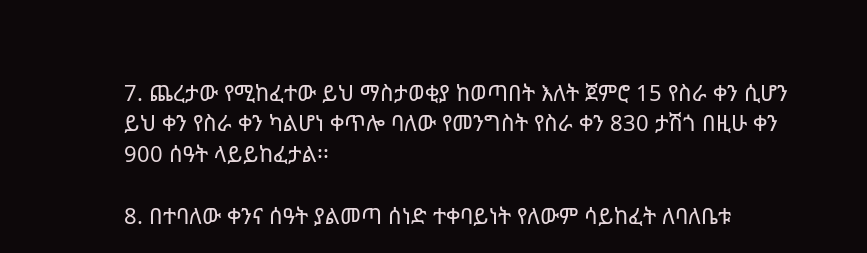7. ጨረታው የሚከፈተው ይህ ማስታወቂያ ከወጣበት እለት ጀምሮ 15 የስራ ቀን ሲሆን ይህ ቀን የስራ ቀን ካልሆነ ቀጥሎ ባለው የመንግስት የስራ ቀን 830 ታሽጎ በዚሁ ቀን 900 ሰዓት ላይይከፈታል፡፡

8. በተባለው ቀንና ሰዓት ያልመጣ ሰነድ ተቀባይነት የለውም ሳይከፈት ለባለቤቱ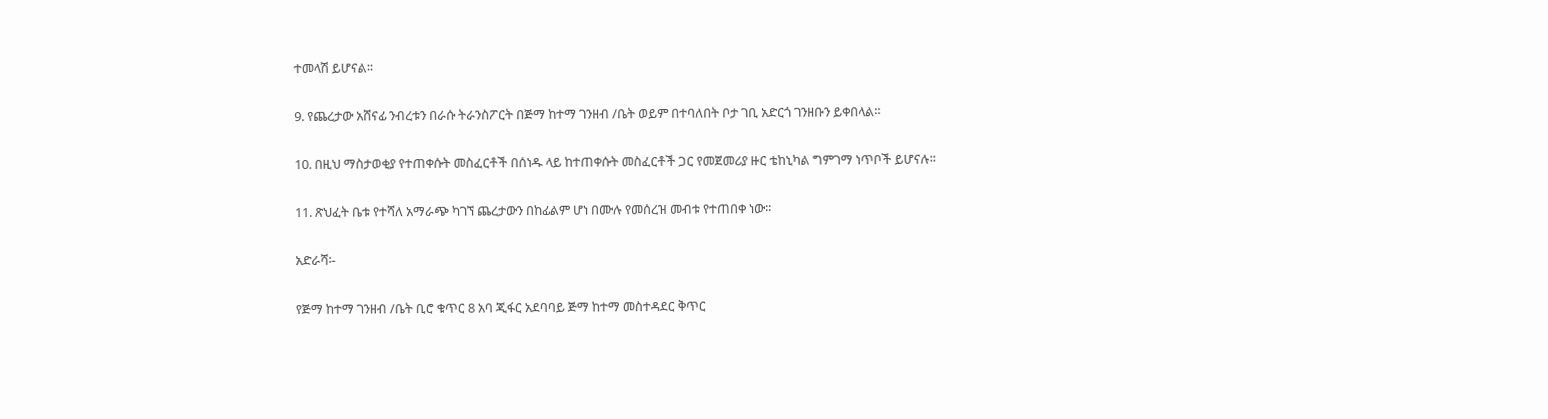ተመላሽ ይሆናል፡፡

9. የጨረታው አሸናፊ ንብረቱን በራሱ ትራንስፖርት በጅማ ከተማ ገንዘብ /ቤት ወይም በተባለበት ቦታ ገቢ አድርጎ ገንዘቡን ይቀበላል።

10. በዚህ ማስታወቂያ የተጠቀሱት መስፈርቶች በሰነዱ ላይ ከተጠቀሱት መስፈርቶች ጋር የመጀመሪያ ዙር ቴከኒካል ግምገማ ነጥቦች ይሆናሉ፡፡

11. ጽህፈት ቤቱ የተሻለ አማራጭ ካገኘ ጨረታውን በከፊልም ሆነ በሙሉ የመሰረዝ መብቱ የተጠበቀ ነው፡፡

አድራሻ፡-

የጅማ ከተማ ገንዘብ /ቤት ቢሮ ቁጥር 8 አባ ጂፋር አደባባይ ጅማ ከተማ መስተዳደር ቅጥር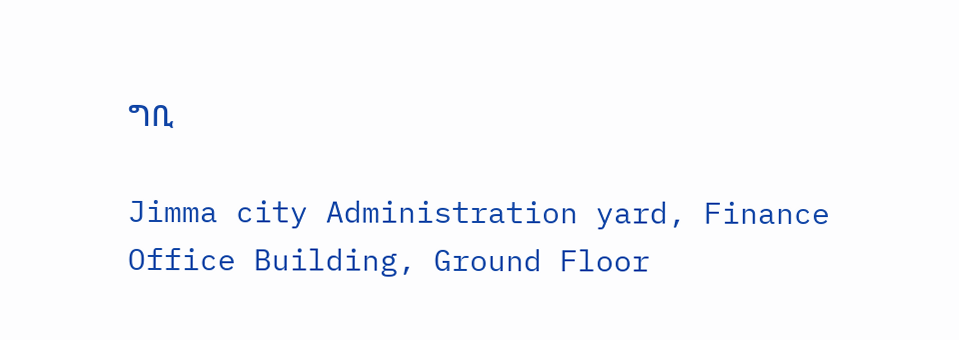ግቢ

Jimma city Administration yard, Finance Office Building, Ground Floor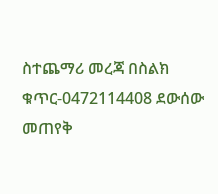ስተጨማሪ መረጃ በስልክ ቁጥር-0472114408 ደውሰው መጠየቅ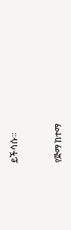ይችሳሱ።



የጅማ ከተማ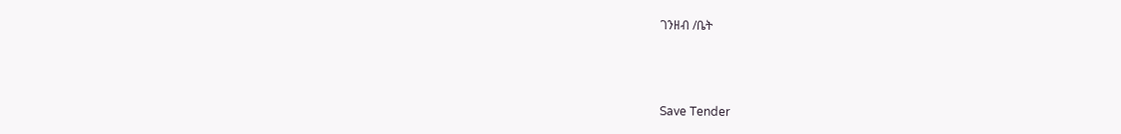ገንዘብ /ቤት



Save Tender